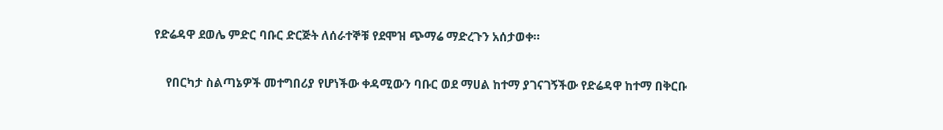የድሬዳዋ ደወሌ ምድር ባቡር ድርጅት ለሰራተኞቹ የደሞዝ ጭማሬ ማድረጉን አሰታወቀ።

    የበርካታ ስልጣኔዎች መተግበሪያ የሆነችው ቀዳሚውን ባቡር ወደ ማሀል ከተማ ያገናገኝችው የድሬዳዋ ከተማ በቅርቡ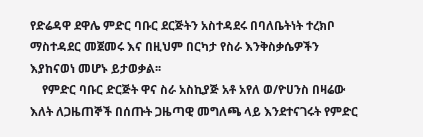የድሬዳዋ ደዋሌ ምድር ባቡር ደርጅትን አስተዳደሩ በባለቤትነት ተረክቦ ማስተዳደር መጀመሩ እና በዚህም በርካታ የስራ እንቅስቃሴዎችን እያከናወነ መሆኑ ይታወቃል፡፡
    የምድር ባቡር ድርጅት ዋና ስራ አስኪያጅ አቶ አየለ ወ/ዮሀንስ በዛሬው እለት ለጋዜጠኞች በሰጡት ጋዜጣዊ መግለጫ ላይ እንደተናገሩት የምድር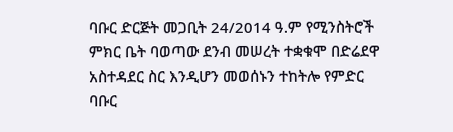ባቡር ድርጅት መጋቢት 24/2014 ዓ.ም የሚንስትሮች ምክር ቤት ባወጣው ደንብ መሠረት ተቋቁሞ በድሬደዋ አስተዳደር ስር እንዲሆን መወሰኑን ተከትሎ የምድር ባቡር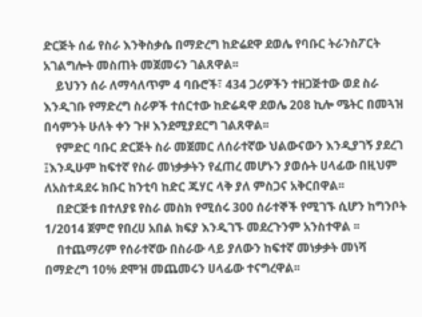ድርጅት ሰፊ የስራ እንቅስቃሴ በማድረግ ከድሬደዋ ደወሌ የባቡር ትራንስፖርት አገልግሎት መስጠት መጀመሩን ገልጸዋል፡፡
    ይህንን ሰራ ለማሳለጥም 4 ባቡሮች፣ 434 ጋሪዎችን ተዘጋጅተው ወደ ስራ እንዲገቡ የማድረግ ስራዎች ተሰርተው ከድሬዳዋ ደወሌ 208 ኪሎ ሜትር በመጓዝ በሳምንት ሁለት ቀን ጉዞ እንደሚያደርግ ገልጸዋል፡፡
    የምድር ባቡር ድርጅት ስራ መጀመር ለሰራተኛው ህልውናውን እንዲያገኝ ያደረገ ፤እንዲሁም ከፍተኛ የስራ መነቃቃትን የፈጠረ መሆኑን ያወሱት ሀላፊው በዚህም ለአስተዳደሩ ክቡር ከንቲባ ከድር ጁሃር ላቅ ያለ ምስጋና አቅርበዋል፡፡
    በድርጅቱ በተለያዩ የስራ መስክ የሚሰሩ 300 ሰራተኞች የሚገኙ ሲሆን ከግንቦት 1/2014 ጀምሮ የበረሀ አበል ክፍያ እንዲገኙ መደረጉንም አንስተዋል ፡፡
    በተጨማሪም የሰራተኛው በስራው ላይ ያለውን ከፍተኛ መነቃቃት መነሻ በማድረግ 10% ደሞዝ መጨመሩን ሀላፊው ተናግረዋል፡፡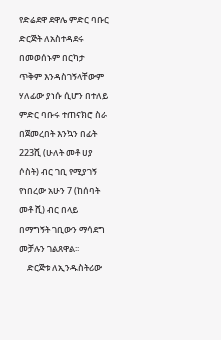የድሬደዋ ደዋሌ ምድር ባቡር ድርጅት ለአስተዳደሩ በመወሰኑም በርካታ ጥቅም እንዳስገኝላቸውም ሃለፊው ያነሱ ሲሆን በተለይ ምድር ባቡሩ ተጠናክሮ ስራ በጀመረበት እንኳን በፊት 223ሺ (ሁለት መቶ ሀያ ሶስት) ብር ገቢ የሚያገኝ የነበረው አሁን 7 (ከሰባት መቶ ሺ) ብር በላይ በማግኝት ገቢውን ማሳደግ መቻሉን ገልጸዋል፡፡
    ድርጅቱ ለኢንዱስትሪው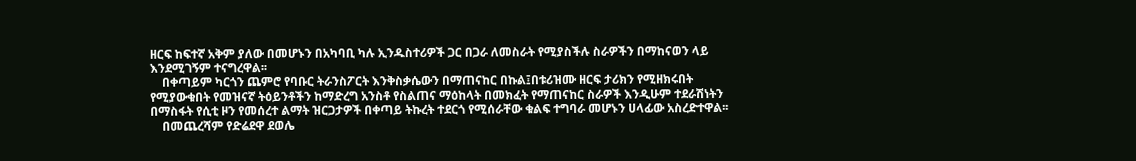ዘርፍ ከፍተኛ አቅም ያለው በመሆኑን በአካባቢ ካሉ ኢንዱስተሪዎች ጋር በጋራ ለመስራት የሚያስችሉ ስራዎችን በማከናወን ላይ እንደሚገኝም ተናግረዋል፡፡
    በቀጣይም ካርጎን ጨምሮ የባቡር ትራንስፖርት እንቅስቃሴውን በማጠናከር በኩል፤በቱሪዝሙ ዘርፍ ታሪክን የሚዘክሩበት የሚያውቁበት የመዝናኛ ትዕይንቶችን ከማድረግ አንስቶ የስልጠና ማዕከላት በመክፈት የማጠናከር ስራዎች እንዲሁም ተደራሽነትን በማስፋት የሲቲ ዞን የመሰረተ ልማት ዝርጋታዎች በቀጣይ ትኩረት ተደርጎ የሚሰራቸው ቁልፍ ተግባራ መሆኑን ሀላፊው አስረድተዋል፡፡
    በመጨረሻም የድሬደዋ ደወሌ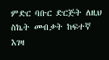ምድር ባቡር ድርጅት ለዚህ ስኬት መብቃት ከፍተኛ እገዛ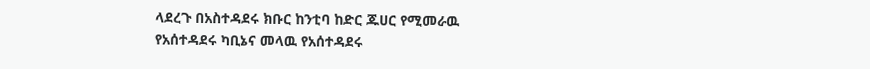ላደረጉ በአስተዳደሩ ክቡር ከንቲባ ከድር ጁሀር የሚመራዉ የአሰተዳደሩ ካቢኔና መላዉ የአሰተዳደሩ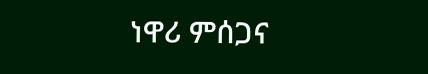ነዋሪ ምሰጋና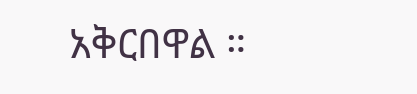አቅርበዋል ።